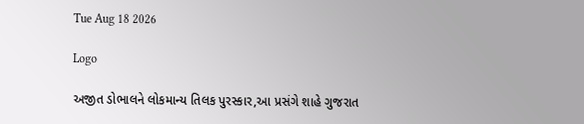Tue Aug 18 2026

Logo

અજીત ડોભાલને લોકમાન્ય તિલક પુરસ્કાર,આ પ્રસંગે શાહે ગુજરાત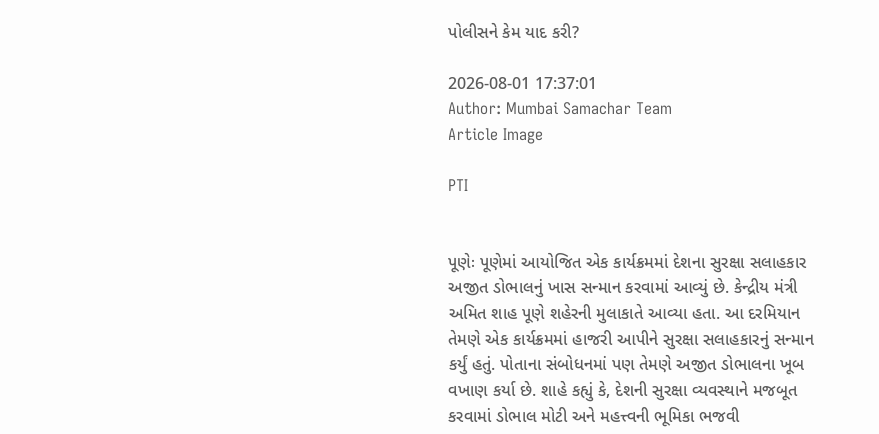પોલીસને કેમ યાદ કરી?

2026-08-01 17:37:01
Author: Mumbai Samachar Team
Article Image

PTI


પૂણેઃ પૂણેમાં આયોજિત એક કાર્યક્રમમાં દેશના સુરક્ષા સલાહકાર અજીત ડોભાલનું ખાસ સન્માન કરવામાં આવ્યું છે. કેન્દ્રીય મંત્રી અમિત શાહ પૂણે શહેરની મુલાકાતે આવ્યા હતા. આ દરમિયાન તેમણે એક કાર્યક્રમમાં હાજરી આપીને સુરક્ષા સલાહકારનું સન્માન કર્યું હતું. પોતાના સંબોધનમાં પણ તેમણે અજીત ડોભાલના ખૂબ વખાણ કર્યા છે. શાહે કહ્યું કે, દેશની સુરક્ષા વ્યવસ્થાને મજબૂત કરવામાં ડોભાલ મોટી અને મહત્ત્વની ભૂમિકા ભજવી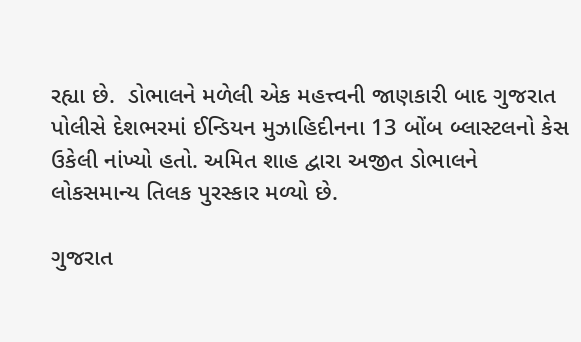રહ્યા છે.  ડોભાલને મળેલી એક મહત્ત્વની જાણકારી બાદ ગુજરાત પોલીસે દેશભરમાં ઈન્ડિયન મુઝાહિદીનના 13 બોંબ બ્લાસ્ટલનો કેસ ઉકેલી નાંખ્યો હતો. અમિત શાહ દ્વારા અજીત ડોભાલને લોકસમાન્ય તિલક પુરસ્કાર મળ્યો છે.

ગુજરાત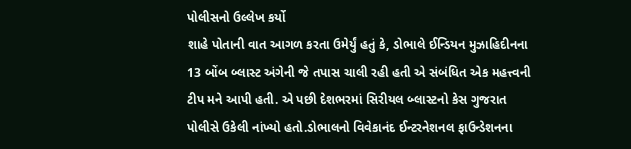પોલીસનો ઉલ્લેખ કર્યો
શાહે પોતાની વાત આગળ કરતા ઉમેર્યું હતું કે, ડોભાલે ઈન્ડિયન મુઝાહિદીનના 13 બોંબ બ્લાસ્ટ અંગેની જે તપાસ ચાલી રહી હતી એ સંબંધિત એક મહત્ત્વની ટીપ મને આપી હતી. એ પછી દેશભરમાં સિરીયલ બ્લાસ્ટનો કેસ ગુજરાત પોલીસે ઉકેલી નાંખ્યો હતો.ડોભાલનો વિવેકાનંદ ઈન્ટરનેશનલ ફાઉન્ડેશનના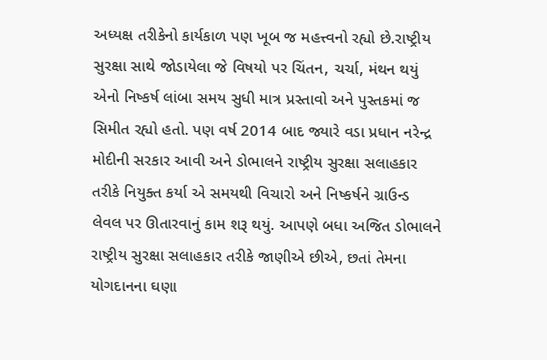અધ્યક્ષ તરીકેનો કાર્યકાળ પણ ખૂબ જ મહત્ત્વનો રહ્યો છે.રાષ્ટ્રીય સુરક્ષા સાથે જોડાયેલા જે વિષયો પર ચિંતન, ચર્ચા, મંથન થયું એનો નિષ્કર્ષ લાંબા સમય સુધી માત્ર પ્રસ્તાવો અને પુસ્તકમાં જ સિમીત રહ્યો હતો. પણ વર્ષ 2014 બાદ જ્યારે વડા પ્રધાન નરેન્દ્ર મોદીની સરકાર આવી અને ડોભાલને રાષ્ટ્રીય સુરક્ષા સલાહકાર તરીકે નિયુક્ત કર્યા એ સમયથી વિચારો અને નિષ્કર્ષને ગ્રાઉન્ડ લેવલ પર ઊતારવાનું કામ શરૂ થયું. આપણે બધા અજિત ડોભાલને રાષ્ટ્રીય સુરક્ષા સલાહકાર તરીકે જાણીએ છીએ, છતાં તેમના યોગદાનના ઘણા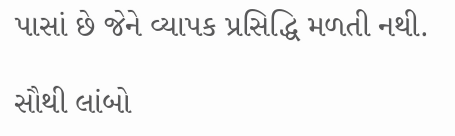પાસાં છે જેને વ્યાપક પ્રસિદ્ધિ મળતી નથી.

સૌથી લાંબો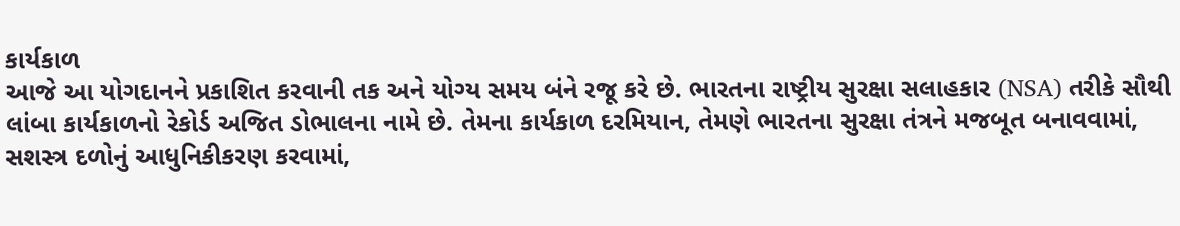કાર્યકાળ
આજે આ યોગદાનને પ્રકાશિત કરવાની તક અને યોગ્ય સમય બંને રજૂ કરે છે. ભારતના રાષ્ટ્રીય સુરક્ષા સલાહકાર (NSA) તરીકે સૌથી લાંબા કાર્યકાળનો રેકોર્ડ અજિત ડોભાલના નામે છે. તેમના કાર્યકાળ દરમિયાન, તેમણે ભારતના સુરક્ષા તંત્રને મજબૂત બનાવવામાં, સશસ્ત્ર દળોનું આધુનિકીકરણ કરવામાં,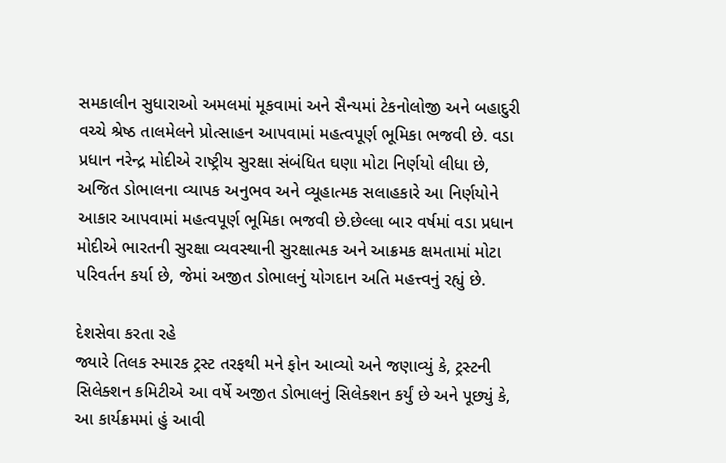સમકાલીન સુધારાઓ અમલમાં મૂકવામાં અને સૈન્યમાં ટેકનોલોજી અને બહાદુરી વચ્ચે શ્રેષ્ઠ તાલમેલને પ્રોત્સાહન આપવામાં મહત્વપૂર્ણ ભૂમિકા ભજવી છે. વડા પ્રધાન નરેન્દ્ર મોદીએ રાષ્ટ્રીય સુરક્ષા સંબંધિત ઘણા મોટા નિર્ણયો લીધા છે, અજિત ડોભાલના વ્યાપક અનુભવ અને વ્યૂહાત્મક સલાહકારે આ નિર્ણયોને આકાર આપવામાં મહત્વપૂર્ણ ભૂમિકા ભજવી છે.છેલ્લા બાર વર્ષમાં વડા પ્રધાન મોદીએ ભારતની સુરક્ષા વ્યવસ્થાની સુરક્ષાત્મક અને આક્રમક ક્ષમતામાં મોટા પરિવર્તન કર્યા છે, જેમાં અજીત ડોભાલનું યોગદાન અતિ મહત્ત્વનું રહ્યું છે.

દેશસેવા કરતા રહે
જ્યારે તિલક સ્મારક ટ્રસ્ટ તરફથી મને ફોન આવ્યો અને જણાવ્યું કે, ટ્રસ્ટની સિલેક્શન કમિટીએ આ વર્ષે અજીત ડોભાલનું સિલેક્શન કર્યું છે અને પૂછ્યું કે, આ કાર્યક્રમમાં હું આવી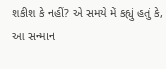શકીશ કે નહીં? એ સમયે મેં કહ્યું હતું કે, આ સન્માન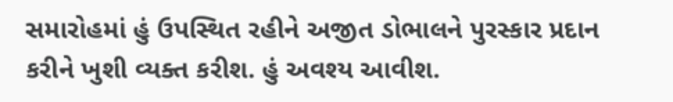સમારોહમાં હું ઉપસ્થિત રહીને અજીત ડોભાલને પુરસ્કાર પ્રદાન કરીને ખુશી વ્યક્ત કરીશ. હું અવશ્ય આવીશ.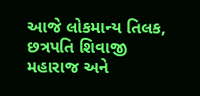આજે લોકમાન્ય તિલક, છત્રપતિ શિવાજી મહારાજ અને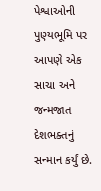પેશ્વાઓની પુણ્યભૂમિ પર આપણે એક સાચા અને જન્મજાત દેશભક્તનું સન્માન કર્યું છે.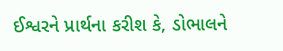ઈશ્વરને પ્રાર્થના કરીશ કે, ડોભાલને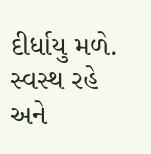દીર્ધાયુ મળે. સ્વસ્થ રહે અને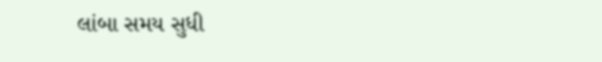લાંબા સમય સુધી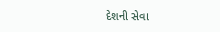દેશની સેવા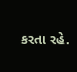કરતા રહે.